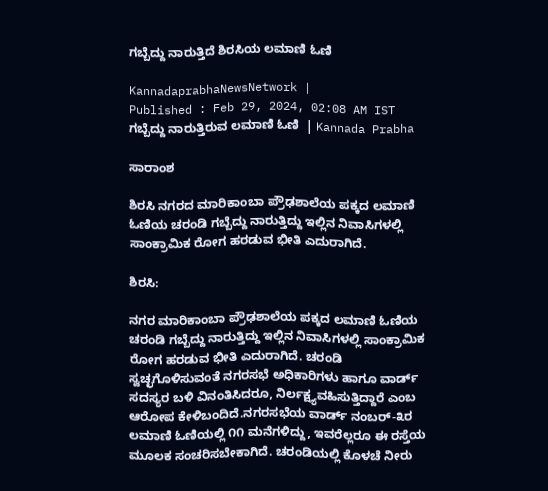ಗಬ್ಬೆದ್ದು ನಾರುತ್ತಿದೆ ಶಿರಸಿಯ ಲಮಾಣಿ ಓಣಿ

KannadaprabhaNewsNetwork |
Published : Feb 29, 2024, 02:08 AM IST
ಗಬ್ಬೆದ್ದು ನಾರುತ್ತಿರುವ ಲಮಾಣಿ ಓಣಿ  | Kannada Prabha

ಸಾರಾಂಶ

ಶಿರಸಿ ನಗರದ ಮಾರಿಕಾಂಬಾ ಪ್ರೌಢಶಾಲೆಯ ಪಕ್ಕದ ಲಮಾಣಿ ಓಣಿಯ ಚರಂಡಿ ಗಬ್ಬೆದ್ದು ನಾರುತ್ತಿದ್ದು ಇಲ್ಲಿನ ನಿವಾಸಿಗಳಲ್ಲಿ ಸಾಂಕ್ರಾಮಿಕ ರೋಗ ಹರಡುವ ಭೀತಿ ಎದುರಾಗಿದೆ.

ಶಿರಸಿ:

ನಗರ ಮಾರಿಕಾಂಬಾ ಪ್ರೌಢಶಾಲೆಯ ಪಕ್ಕದ ಲಮಾಣಿ ಓಣಿಯ ಚರಂಡಿ ಗಬ್ಬೆದ್ದು ನಾರುತ್ತಿದ್ದು ಇಲ್ಲಿನ ನಿವಾಸಿಗಳಲ್ಲಿ ಸಾಂಕ್ರಾಮಿಕ ರೋಗ ಹರಡುವ ಭೀತಿ ಎದುರಾಗಿದೆ. ಚರಂಡಿ ಸ್ವಚ್ಛಗೊಳಿಸುವಂತೆ ನಗರಸಭೆ ಅಧಿಕಾರಿಗಳು ಹಾಗೂ ವಾರ್ಡ್ ಸದಸ್ಯರ ಬಳಿ ವಿನಂತಿಸಿದರೂ, ನಿರ್ಲಕ್ಷ್ಯವಹಿಸುತ್ತಿದ್ದಾರೆ ಎಂಬ ಆರೋಪ ಕೇಳಿಬಂದಿದೆ.ನಗರಸಭೆಯ ವಾರ್ಡ್ ನಂಬರ್-೩ರ ಲಮಾಣಿ ಓಣಿಯಲ್ಲಿ ೧೧ ಮನೆಗಳಿದ್ದು, ಇವರೆಲ್ಲರೂ ಈ ರಸ್ತೆಯ ಮೂಲಕ ಸಂಚರಿಸಬೇಕಾಗಿದೆ. ಚರಂಡಿಯಲ್ಲಿ ಕೊಳಚೆ ನೀರು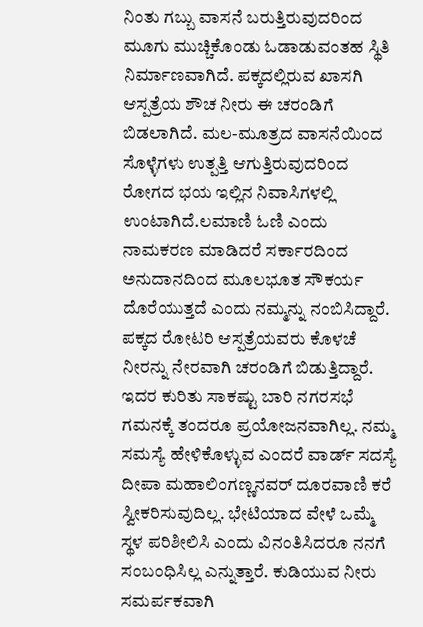ನಿಂತು ಗಬ್ಬು ವಾಸನೆ ಬರುತ್ತಿರುವುದರಿಂದ ಮೂಗು ಮುಚ್ಚಿಕೊಂಡು ಓಡಾಡುವಂತಹ ಸ್ಥಿತಿ ನಿರ್ಮಾಣವಾಗಿದೆ. ಪಕ್ಕದಲ್ಲಿರುವ ಖಾಸಗಿ ಆಸ್ಪತ್ರೆಯ ಶೌಚ ನೀರು ಈ ಚರಂಡಿಗೆ ಬಿಡಲಾಗಿದೆ. ಮಲ-ಮೂತ್ರದ ವಾಸನೆಯಿಂದ ಸೊಳ್ಳೆಗಳು ಉತ್ಪತ್ತಿ ಆಗುತ್ತಿರುವುದರಿಂದ ರೋಗದ ಭಯ ಇಲ್ಲಿನ ನಿವಾಸಿಗಳಲ್ಲಿ ಉಂಟಾಗಿದೆ.ಲಮಾಣಿ ಓಣಿ ಎಂದು ನಾಮಕರಣ ಮಾಡಿದರೆ ಸರ್ಕಾರದಿಂದ ಅನುದಾನದಿಂದ ಮೂಲಭೂತ ಸೌಕರ್ಯ ದೊರೆಯುತ್ತದೆ ಎಂದು ನಮ್ಮನ್ನು ನಂಬಿಸಿದ್ದಾರೆ. ಪಕ್ಕದ ರೋಟರಿ ಆಸ್ಪತ್ರೆಯವರು ಕೊಳಚೆ ನೀರನ್ನು ನೇರವಾಗಿ ಚರಂಡಿಗೆ ಬಿಡುತ್ತಿದ್ದಾರೆ. ಇದರ ಕುರಿತು ಸಾಕಷ್ಟು ಬಾರಿ ನಗರಸಭೆ ಗಮನಕ್ಕೆ ತಂದರೂ ಪ್ರಯೋಜನವಾಗಿಲ್ಲ. ನಮ್ಮ ಸಮಸ್ಯೆ ಹೇಳಿಕೊಳ್ಳುವ ಎಂದರೆ ವಾರ್ಡ್ ಸದಸ್ಯೆ ದೀಪಾ ಮಹಾಲಿಂಗಣ್ಣನವರ್ ದೂರವಾಣಿ ಕರೆ ಸ್ವೀಕರಿಸುವುದಿಲ್ಲ. ಭೇಟಿಯಾದ ವೇಳೆ ಒಮ್ಮೆ ಸ್ಥಳ ಪರಿಶೀಲಿಸಿ ಎಂದು ವಿನಂತಿಸಿದರೂ ನನಗೆ ಸಂಬಂಧಿಸಿಲ್ಲ ಎನ್ನುತ್ತಾರೆ. ಕುಡಿಯುವ ನೀರು ಸಮರ್ಪಕವಾಗಿ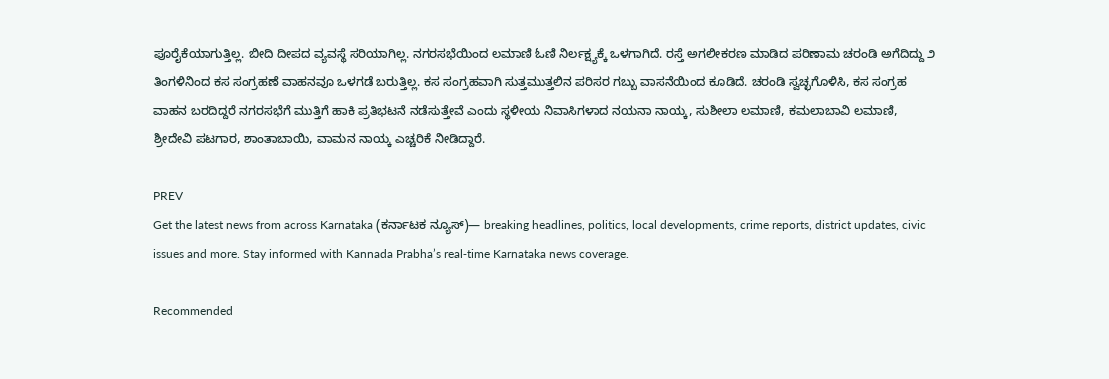ಪೂರೈಕೆಯಾಗುತ್ತಿಲ್ಲ. ಬೀದಿ ದೀಪದ ವ್ಯವಸ್ಥೆ ಸರಿಯಾಗಿಲ್ಲ. ನಗರಸಭೆಯಿಂದ ಲಮಾಣಿ ಓಣಿ ನಿರ್ಲಕ್ಷ್ಯಕ್ಕೆ ಒಳಗಾಗಿದೆ. ರಸ್ತೆ ಅಗಲೀಕರಣ ಮಾಡಿದ ಪರಿಣಾಮ ಚರಂಡಿ ಅಗೆದಿದ್ದು ೨ ತಿಂಗಳಿನಿಂದ ಕಸ ಸಂಗ್ರಹಣೆ ವಾಹನವೂ ಒಳಗಡೆ ಬರುತ್ತಿಲ್ಲ. ಕಸ ಸಂಗ್ರಹವಾಗಿ ಸುತ್ತಮುತ್ತಲಿನ ಪರಿಸರ ಗಬ್ಬು ವಾಸನೆಯಿಂದ ಕೂಡಿದೆ. ಚರಂಡಿ ಸ್ವಚ್ಛಗೊಳಿಸಿ, ಕಸ ಸಂಗ್ರಹ ವಾಹನ ಬರದಿದ್ದರೆ ನಗರಸಭೆಗೆ ಮುತ್ತಿಗೆ ಹಾಕಿ ಪ್ರತಿಭಟನೆ ನಡೆಸುತ್ತೇವೆ ಎಂದು ಸ್ಥಳೀಯ ನಿವಾಸಿಗಳಾದ ನಯನಾ ನಾಯ್ಕ, ಸುಶೀಲಾ ಲಮಾಣಿ, ಕಮಲಾಬಾವಿ ಲಮಾಣಿ, ಶ್ರೀದೇವಿ ಪಟಗಾರ, ಶಾಂತಾಬಾಯಿ, ವಾಮನ ನಾಯ್ಕ ಎಚ್ಚರಿಕೆ ನೀಡಿದ್ದಾರೆ.

PREV
Get the latest news from across Karnataka (ಕರ್ನಾಟಕ ನ್ಯೂಸ್)— breaking headlines, politics, local developments, crime reports, district updates, civic issues and more. Stay informed with Kannada Prabha’s real‑time Karnataka news coverage.

Recommended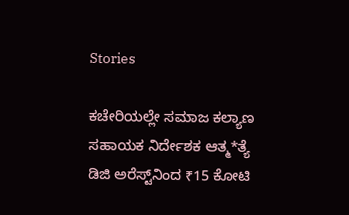Stories

ಕಚೇರಿಯಲ್ಲೇ ಸಮಾಜ ಕಲ್ಯಾಣ ಸಹಾಯಕ ನಿರ್ದೇಶಕ ಆತ್ಮ*ತ್ಯೆ
ಡಿಜಿ ಅರೆಸ್ಟ್‌ನಿಂದ ₹15 ಕೋಟಿ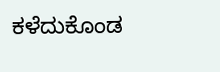ಕಳೆದುಕೊಂಡ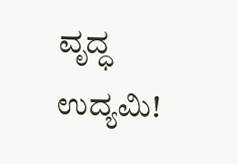ವೃದ್ಧ ಉದ್ಯಮಿ!